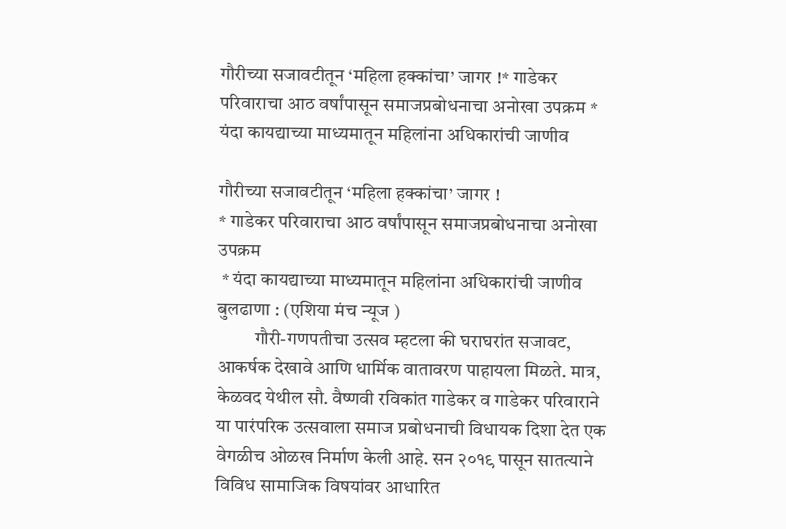गौरीच्या सजावटीतून ‘महिला हक्कांचा’ जागर !* गाडेकर परिवाराचा आठ वर्षांपासून समाजप्रबोधनाचा अनोखा उपक्रम * यंदा कायद्याच्या माध्यमातून महिलांना अधिकारांची जाणीव

गौरीच्या सजावटीतून ‘महिला हक्कांचा’ जागर !
* गाडेकर परिवाराचा आठ वर्षांपासून समाजप्रबोधनाचा अनोखा उपक्रम
 * यंदा कायद्याच्या माध्यमातून महिलांना अधिकारांची जाणीव
बुलढाणा : (एशिया मंच न्यूज )
          गौरी-गणपतीचा उत्सव म्हटला की घराघरांत सजावट, आकर्षक देखावे आणि धार्मिक वातावरण पाहायला मिळते. मात्र, केळवद येथील सौ. वैष्णवी रविकांत गाडेकर व गाडेकर परिवाराने या पारंपरिक उत्सवाला समाज प्रबोधनाची विधायक दिशा देत एक वेगळीच ओळख निर्माण केली आहे. सन २०१९ पासून सातत्याने विविध सामाजिक विषयांवर आधारित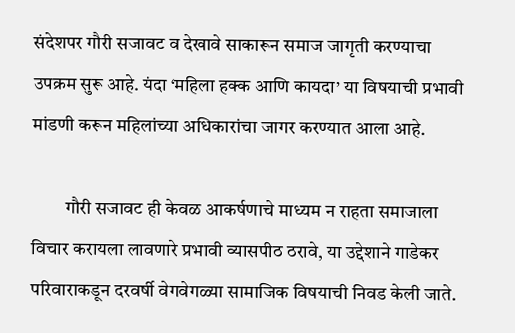संदेशपर गौरी सजावट व देखावे साकारून समाज जागृती करण्याचा उपक्रम सुरू आहे. यंदा ‘महिला हक्क आणि कायदा’ या विषयाची प्रभावी मांडणी करून महिलांच्या अधिकारांचा जागर करण्यात आला आहे.

         गौरी सजावट ही केवळ आकर्षणाचे माध्यम न राहता समाजाला विचार करायला लावणारे प्रभावी व्यासपीठ ठरावे, या उद्देशाने गाडेकर परिवाराकडून दरवर्षी वेगवेगळ्या सामाजिक विषयाची निवड केली जाते.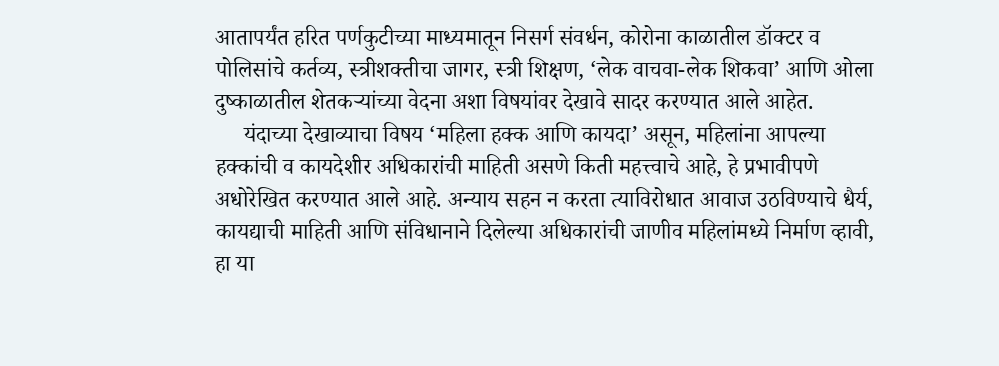आतापर्यंत हरित पर्णकुटीच्या माध्यमातून निसर्ग संवर्धन, कोरोना काळातील डॉक्टर व पोलिसांचे कर्तव्य, स्त्रीशक्तीचा जागर, स्त्री शिक्षण, ‘लेक वाचवा-लेक शिकवा’ आणि ओला दुष्काळातील शेतकऱ्यांच्या वेदना अशा विषयांवर देखावे सादर करण्यात आले आहेत.
     यंदाच्या देखाव्याचा विषय ‘महिला हक्क आणि कायदा’ असून, महिलांना आपल्या हक्कांची व कायदेशीर अधिकारांची माहिती असणे किती महत्त्वाचे आहे, हे प्रभावीपणे अधोरेखित करण्यात आले आहे. अन्याय सहन न करता त्याविरोधात आवाज उठविण्याचे धैर्य, कायद्याची माहिती आणि संविधानाने दिलेल्या अधिकारांची जाणीव महिलांमध्ये निर्माण व्हावी, हा या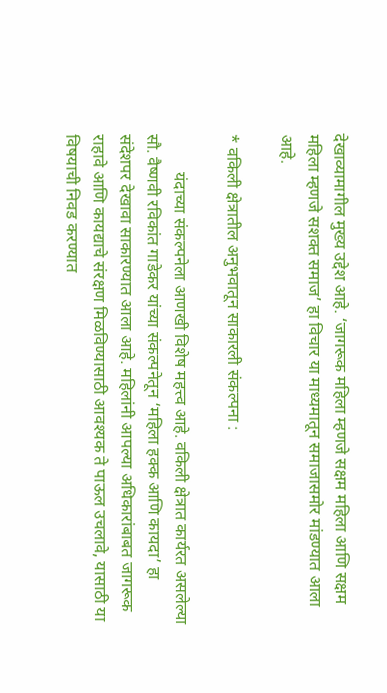देखाव्यामागील मुख्य उद्देश आहे. ‘जागरूक महिला म्हणजे सक्षम महिला आणि सक्षम महिला म्हणजे सशक्त समाज’ हा विचार या माध्यमातून समाजासमोर मांडण्यात आला आहे.

* वकिली क्षेत्रातील अनुभवातून साकारली संकल्पना :

         यंदाच्या संकल्पनेला आणखी विशेष महत्त्व आहे. वकिली क्षेत्रात कार्यरत असलेल्या सौ. वैष्णवी रविकांत गाडेकर यांच्या संकल्पनेतून ‘महिला हक्क आणि कायदा’ हा संदेशपर देखावा साकारण्यात आला आहे. महिलांनी आपल्या अधिकारांबाबत जागरूक राहावे आणि कायद्याचे संरक्षण मिळविण्यासाठी आवश्यक ते पाऊल उचलावे, यासाठी या विषयाची निवड करण्यात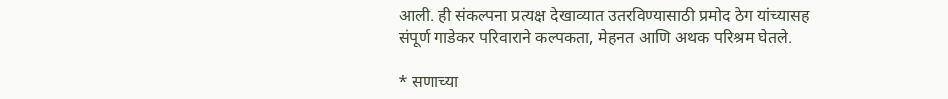आली. ही संकल्पना प्रत्यक्ष देखाव्यात उतरविण्यासाठी प्रमोद ठेग यांच्यासह संपूर्ण गाडेकर परिवाराने कल्पकता, मेहनत आणि अथक परिश्रम घेतले.

* सणाच्या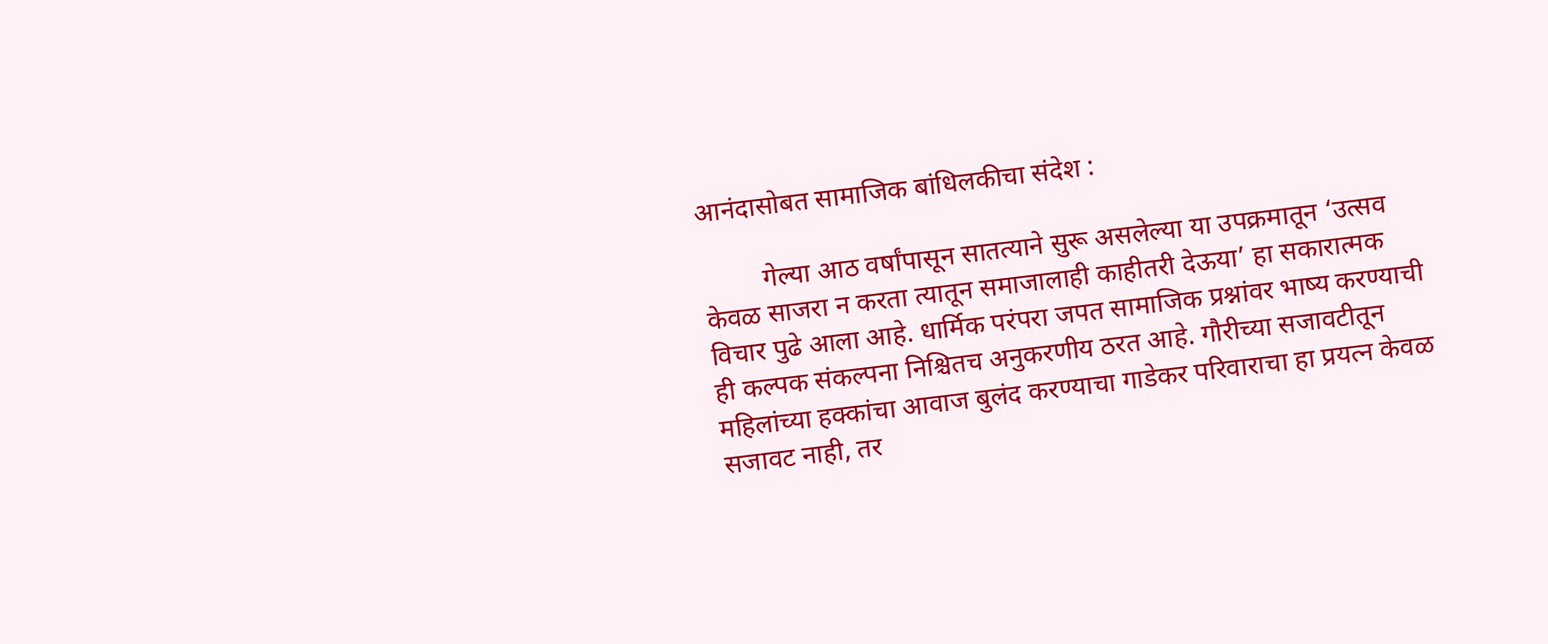आनंदासोबत सामाजिक बांधिलकीचा संदेश :

         गेल्या आठ वर्षांपासून सातत्याने सुरू असलेल्या या उपक्रमातून ‘उत्सव केवळ साजरा न करता त्यातून समाजालाही काहीतरी देऊया’ हा सकारात्मक विचार पुढे आला आहे. धार्मिक परंपरा जपत सामाजिक प्रश्नांवर भाष्य करण्याची ही कल्पक संकल्पना निश्चितच अनुकरणीय ठरत आहे. गौरीच्या सजावटीतून महिलांच्या हक्कांचा आवाज बुलंद करण्याचा गाडेकर परिवाराचा हा प्रयत्न केवळ सजावट नाही, तर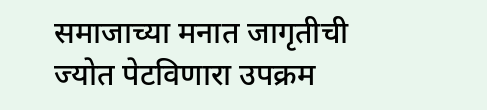समाजाच्या मनात जागृतीची ज्योत पेटविणारा उपक्रम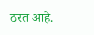ठरत आहे.